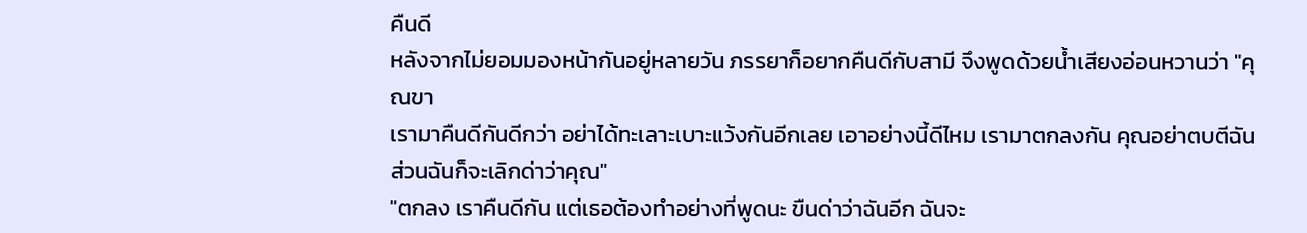คืนดี
หลังจากไม่ยอมมองหน้ากันอยู่หลายวัน ภรรยาก็อยากคืนดีกับสามี จึงพูดด้วยน้ำเสียงอ่อนหวานว่า "คุณขา
เรามาคืนดีกันดีกว่า อย่าได้ทะเลาะเบาะแว้งกันอีกเลย เอาอย่างนี้ดีไหม เรามาตกลงกัน คุณอย่าตบตีฉัน ส่วนฉันก็จะเลิกด่าว่าคุณ"
"ตกลง เราคืนดีกัน แต่เธอต้องทำอย่างที่พูดนะ ขืนด่าว่าฉันอีก ฉันจะ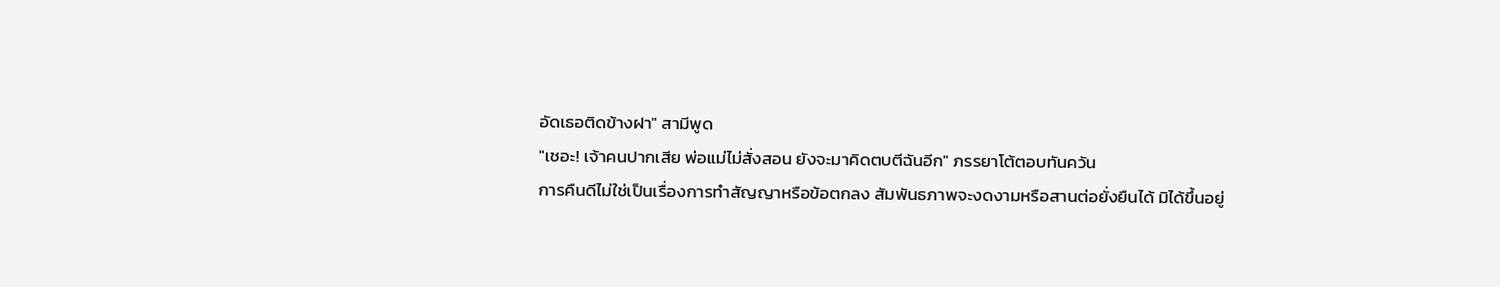อัดเธอติดข้างฝา" สามีพูด
"เชอะ! เจ้าคนปากเสีย พ่อแม่ไม่สั่งสอน ยังจะมาคิดตบตีฉันอีก" ภรรยาโต้ตอบทันควัน
การคืนดีไม่ใช่เป็นเรื่องการทำสัญญาหรือข้อตกลง สัมพันธภาพจะงดงามหรือสานต่อยั่งยืนได้ มิได้ขึ้นอยู่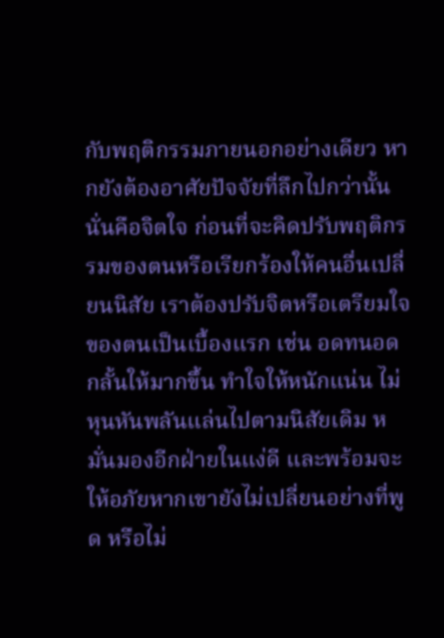กับพฤติกรรมภายนอกอย่างเดียว หากยังต้องอาศัยปัจจัยที่ลึกไปกว่านั้น นั่นคือจิตใจ ก่อนที่จะคิดปรับพฤติกรรมของตนหรือเรียกร้องให้คนอื่นเปลี่ยนนิสัย เราต้องปรับจิตหรือเตรียมใจของตนเป็นเบื้องแรก เช่น อดทนอดกลั้นให้มากขึ้น ทำใจให้หนักแน่น ไม่หุนหันพลันแล่นไปตามนิสัยเดิม หมั่นมองอีกฝ่ายในแง่ดี และพร้อมจะให้อภัยหากเขายังไม่เปลี่ยนอย่างที่พูด หรือไม่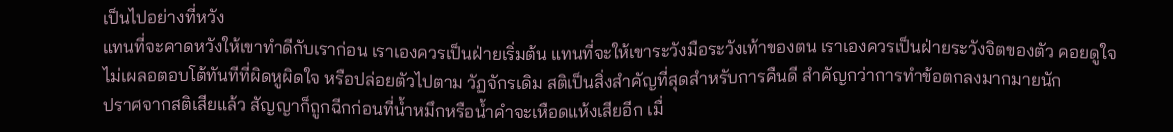เป็นไปอย่างที่หวัง
แทนที่จะคาดหวังให้เขาทำดีกับเราก่อน เราเองควรเป็นฝ่ายเริ่มต้น แทนที่จะให้เขาระวังมือระวังเท้าของตน เราเองควรเป็นฝ่ายระวังจิตของตัว คอยดูใจ ไม่เผลอตอบโต้ทันทีที่ผิดหูผิดใจ หรือปล่อยตัวไปตาม วัฏจักรเดิม สติเป็นสิ่งสำคัญที่สุดสำหรับการคืนดี สำคัญกว่าการทำข้อตกลงมากมายนัก
ปราศจากสติเสียแล้ว สัญญาก็ถูกฉีกก่อนที่น้ำหมึกหรือน้ำคำจะเหือดแห้งเสียอีก เมื่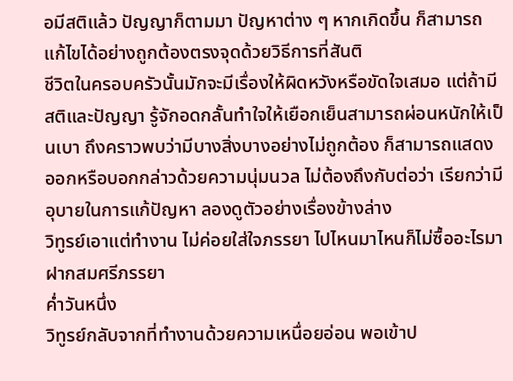อมีสติแล้ว ปัญญาก็ตามมา ปัญหาต่าง ๆ หากเกิดขึ้น ก็สามารถแก้ไขได้อย่างถูกต้องตรงจุดด้วยวิธีการที่สันติ
ชีวิตในครอบครัวนั้นมักจะมีเรื่องให้ผิดหวังหรือขัดใจเสมอ แต่ถ้ามีสติและปัญญา รู้จักอดกลั้นทำใจให้เยือกเย็นสามารถผ่อนหนักให้เป็นเบา ถึงคราวพบว่ามีบางสิ่งบางอย่างไม่ถูกต้อง ก็สามารถแสดงออกหรือบอกกล่าวด้วยความนุ่มนวล ไม่ต้องถึงกับต่อว่า เรียกว่ามีอุบายในการแก้ปัญหา ลองดูตัวอย่างเรื่องข้างล่าง
วิทูรย์เอาแต่ทำงาน ไม่ค่อยใส่ใจภรรยา ไปไหนมาไหนก็ไม่ซื้ออะไรมาฝากสมศรีภรรยา
ค่ำวันหนึ่ง
วิทูรย์กลับจากที่ทำงานด้วยความเหนื่อยอ่อน พอเข้าป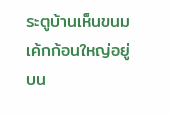ระตูบ้านเห็นขนมเค้กก้อนใหญ่อยู่บน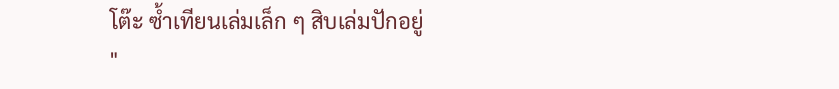โต๊ะ ซ้ำเทียนเล่มเล็ก ๆ สิบเล่มปักอยู่
"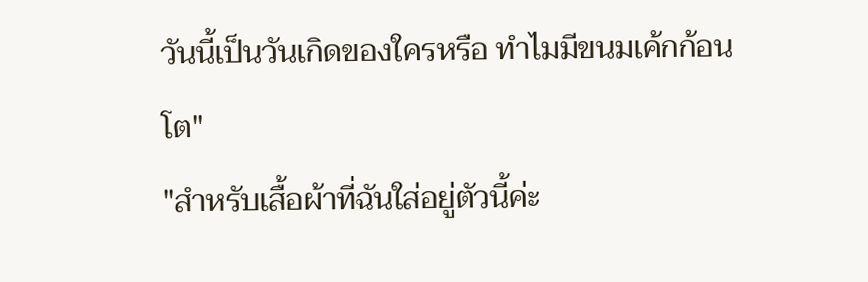วันนี้เป็นวันเกิดของใครหรือ ทำไมมีขนมเค้กก้อนโต"
"สำหรับเสื้อผ้าที่ฉันใส่อยู่ตัวนี้ค่ะ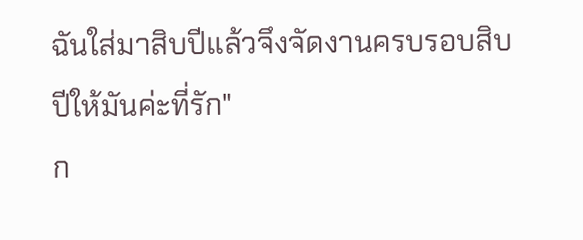ฉันใส่มาสิบปีแล้วจึงจัดงานครบรอบสิบปีให้มันค่ะที่รัก"
ก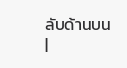ลับด้านบน
|